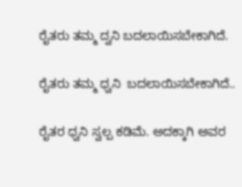ರೈತರು ತಮ್ಮ ದ್ವನಿ ಬದಲಾಯಿಸಬೇಕಾಗಿದೆ.

ರೈತರು ತಮ್ಮ ಧ್ವನಿ  ಬದಲಾಯಿಸಬೇಕಾಗಿದೆ..

ರೈತರ ಧ್ವನಿ ಸ್ವಲ್ಪ ಕಡಿಮೆ. ಅದಕ್ಕಾಗಿ ಅವರ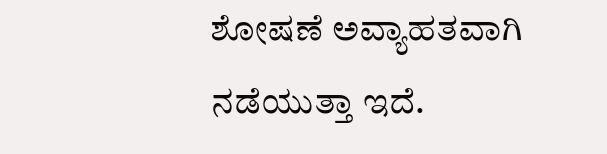ಶೋಷಣೆ ಅವ್ಯಾಹತವಾಗಿ ನಡೆಯುತ್ತಾ ಇದೆ.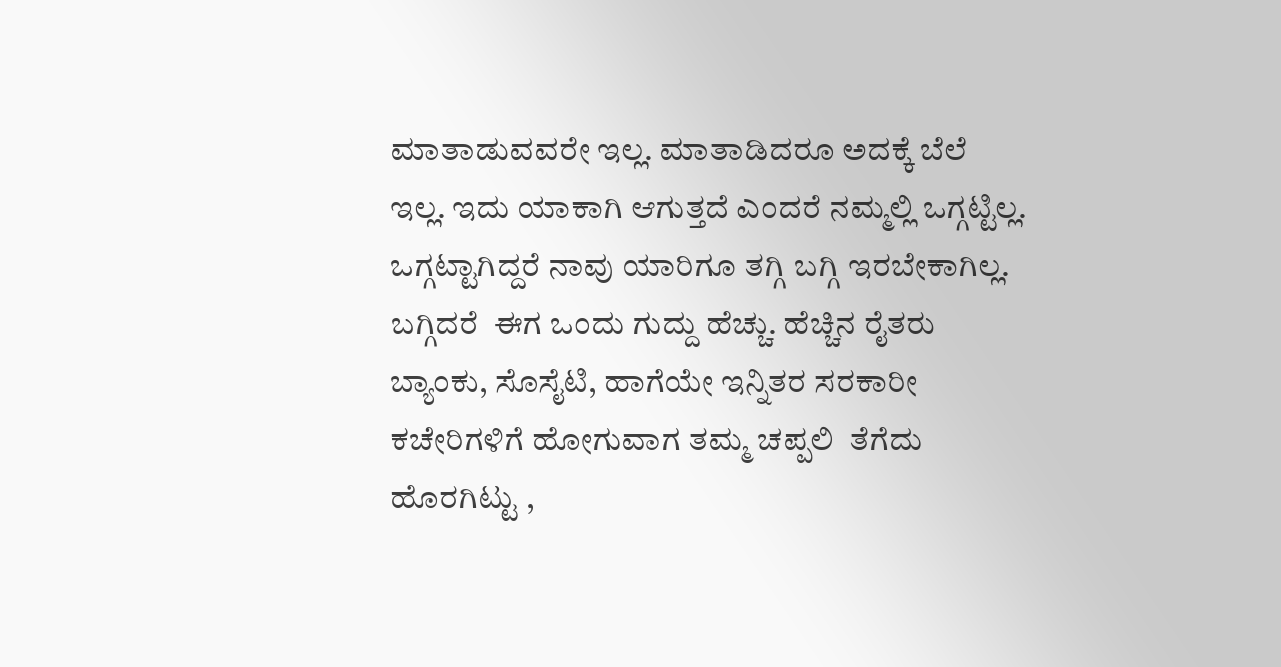ಮಾತಾಡುವವರೇ ಇಲ್ಲ. ಮಾತಾಡಿದರೂ ಅದಕ್ಕೆ ಬೆಲೆ ಇಲ್ಲ. ಇದು ಯಾಕಾಗಿ ಆಗುತ್ತದೆ ಎಂದರೆ ನಮ್ಮಲ್ಲಿ ಒಗ್ಗಟ್ಟಿಲ್ಲ.  ಒಗ್ಗಟ್ಟಾಗಿದ್ದರೆ ನಾವು ಯಾರಿಗೂ ತಗ್ಗಿ ಬಗ್ಗಿ ಇರಬೇಕಾಗಿಲ್ಲ. ಬಗ್ಗಿದರೆ  ಈಗ ಒಂದು ಗುದ್ದು ಹೆಚ್ಚು. ಹೆಚ್ಚಿನ ರೈತರು ಬ್ಯಾಂಕು, ಸೊಸೈಟಿ, ಹಾಗೆಯೇ ಇನ್ನಿತರ ಸರಕಾರೀ ಕಚೇರಿಗಳಿಗೆ ಹೋಗುವಾಗ ತಮ್ಮ ಚಪ್ಪಲಿ  ತೆಗೆದು ಹೊರಗಿಟ್ಟು ,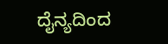ದೈನ್ಯದಿಂದ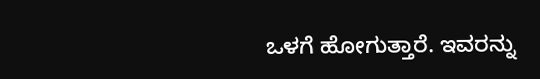ಒಳಗೆ ಹೋಗುತ್ತಾರೆ. ಇವರನ್ನು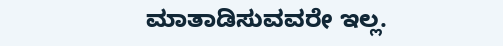ಮಾತಾಡಿಸುವವರೇ ಇಲ್ಲ.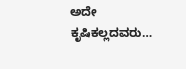ಅದೇ  ಕೃಷಿಕಲ್ಲದವರು…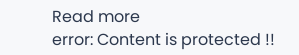Read more
error: Content is protected !!